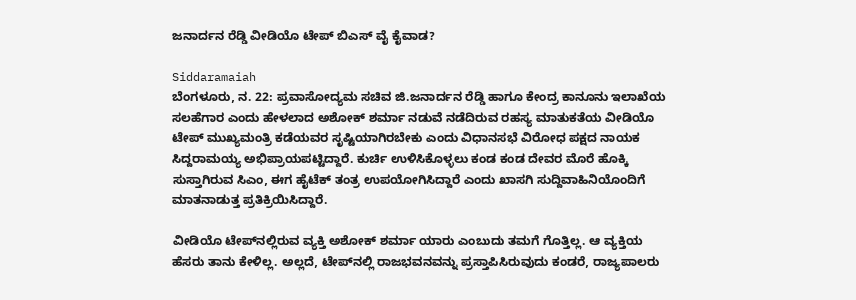ಜನಾರ್ದನ ರೆಡ್ಡಿ ವೀಡಿಯೊ ಟೇಪ್ ಬಿಎಸ್ ವೈ ಕೈವಾಡ?

Siddaramaiah
ಬೆಂಗಳೂರು, ನ. 22: ಪ್ರವಾಸೋದ್ಯಮ ಸಚಿವ ಜಿ.ಜನಾರ್ದನ ರೆಡ್ಡಿ ಹಾಗೂ ಕೇಂದ್ರ ಕಾನೂನು ಇಲಾಖೆಯ ಸಲಹೆಗಾರ ಎಂದು ಹೇಳಲಾದ ಅಶೋಕ್ ಶರ್ಮಾ ನಡುವೆ ನಡೆದಿರುವ ರಹಸ್ಯ ಮಾತುಕತೆಯ ವೀಡಿಯೊ ಟೇಪ್ ಮುಖ್ಯಮಂತ್ರಿ ಕಡೆಯವರ ಸೃಷ್ಟಿಯಾಗಿರಬೇಕು ಎಂದು ವಿಧಾನಸಭೆ ವಿರೋಧ ಪಕ್ಷದ ನಾಯಕ ಸಿದ್ದರಾಮಯ್ಯ ಅಭಿಪ್ರಾಯಪಟ್ಟಿದ್ದಾರೆ. ಕುರ್ಚಿ ಉಳಿಸಿಕೊಳ್ಳಲು ಕಂಡ ಕಂಡ ದೇವರ ಮೊರೆ ಹೊಕ್ಕಿ ಸುಸ್ತಾಗಿರುವ ಸಿಎಂ, ಈಗ ಹೈಟೆಕ್ ತಂತ್ರ ಉಪಯೋಗಿಸಿದ್ದಾರೆ ಎಂದು ಖಾಸಗಿ ಸುದ್ದಿವಾಹಿನಿಯೊಂದಿಗೆ ಮಾತನಾಡುತ್ತ ಪ್ರತಿಕ್ರಿಯಿಸಿದ್ದಾರೆ.

ವೀಡಿಯೊ ಟೇಪ್‌ನಲ್ಲಿರುವ ವ್ಯಕ್ತಿ ಅಶೋಕ್ ಶರ್ಮಾ ಯಾರು ಎಂಬುದು ತಮಗೆ ಗೊತ್ತಿಲ್ಲ. ಆ ವ್ಯಕ್ತಿಯ ಹೆಸರು ತಾನು ಕೇಳಿಲ್ಲ. ಅಲ್ಲದೆ, ಟೇಪ್‌ನಲ್ಲಿ ರಾಜಭವನವನ್ನು ಪ್ರಸ್ತಾಪಿಸಿರುವುದು ಕಂಡರೆ, ರಾಜ್ಯಪಾಲರು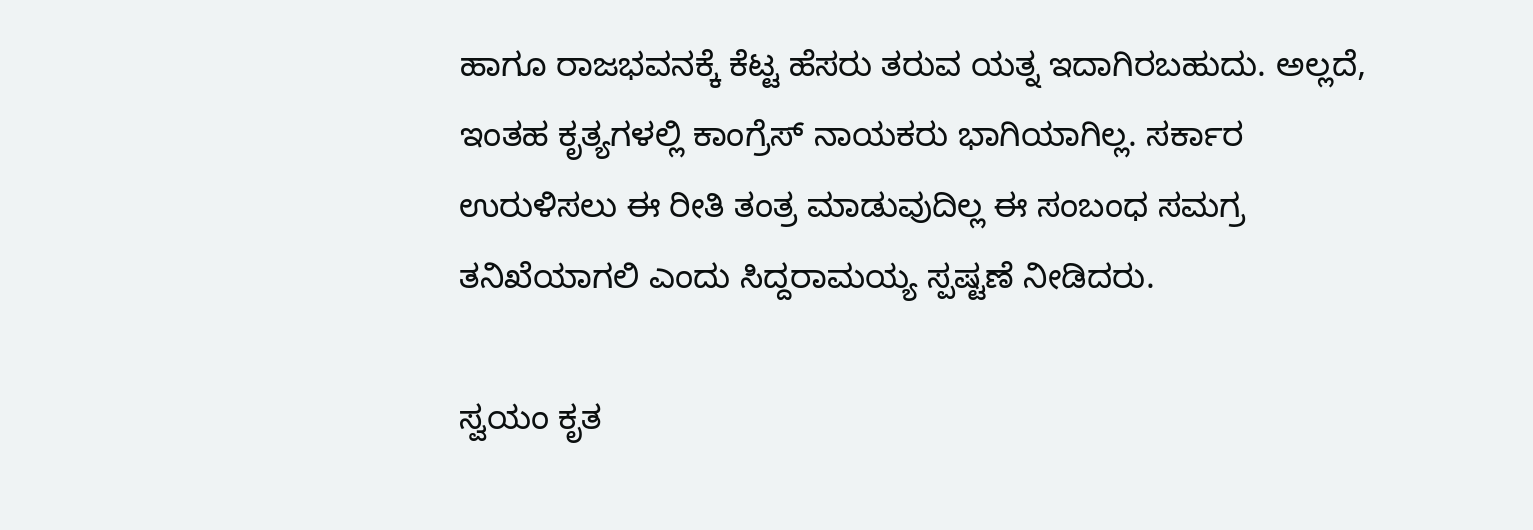ಹಾಗೂ ರಾಜಭವನಕ್ಕೆ ಕೆಟ್ಟ ಹೆಸರು ತರುವ ಯತ್ನ ಇದಾಗಿರಬಹುದು. ಅಲ್ಲದೆ, ಇಂತಹ ಕೃತ್ಯಗಳಲ್ಲಿ ಕಾಂಗ್ರೆಸ್ ನಾಯಕರು ಭಾಗಿಯಾಗಿಲ್ಲ. ಸರ್ಕಾರ ಉರುಳಿಸಲು ಈ ರೀತಿ ತಂತ್ರ ಮಾಡುವುದಿಲ್ಲ ಈ ಸಂಬಂಧ ಸಮಗ್ರ ತನಿಖೆಯಾಗಲಿ ಎಂದು ಸಿದ್ದರಾಮಯ್ಯ ಸ್ಪಷ್ಟಣೆ ನೀಡಿದರು.

ಸ್ವಯಂ ಕೃತ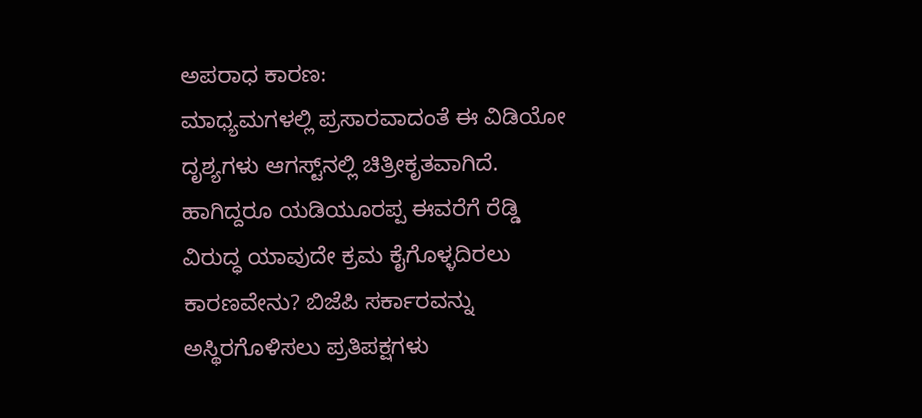ಅಪರಾಧ ಕಾರಣ:
ಮಾಧ್ಯಮಗಳಲ್ಲಿ ಪ್ರಸಾರವಾದಂತೆ ಈ ವಿಡಿಯೋ ದೃಶ್ಯಗಳು ಆಗಸ್ಟ್‌ನಲ್ಲಿ ಚಿತ್ರೀಕೃತವಾಗಿದೆ. ಹಾಗಿದ್ದರೂ ಯಡಿಯೂರಪ್ಪ ಈವರೆಗೆ ರೆಡ್ಡಿ ವಿರುದ್ಧ ಯಾವುದೇ ಕ್ರಮ ಕೈಗೊಳ್ಳದಿರಲು ಕಾರಣವೇನು? ಬಿಜೆಪಿ ಸರ್ಕಾರವನ್ನು ಅಸ್ಥಿರಗೊಳಿಸಲು ಪ್ರತಿಪಕ್ಷಗಳು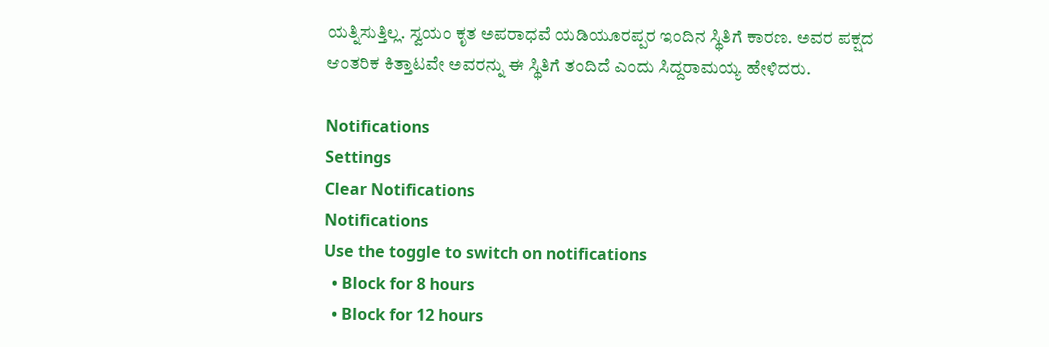ಯತ್ನಿಸುತ್ತಿಲ್ಲ. ಸ್ವಯಂ ಕೃತ ಅಪರಾಧವೆ ಯಡಿಯೂರಪ್ಪರ ಇಂದಿನ ಸ್ಥಿತಿಗೆ ಕಾರಣ. ಅವರ ಪಕ್ಷದ ಆಂತರಿಕ ಕಿತ್ತಾಟವೇ ಅವರನ್ನು ಈ ಸ್ಥಿತಿಗೆ ತಂದಿದೆ ಎಂದು ಸಿದ್ದರಾಮಯ್ಯ ಹೇಳಿದರು.

Notifications
Settings
Clear Notifications
Notifications
Use the toggle to switch on notifications
  • Block for 8 hours
  • Block for 12 hours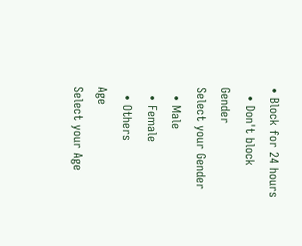• Block for 24 hours
  • Don't block
Gender
Select your Gender
  • Male
  • Female
  • Others
Age
Select your Age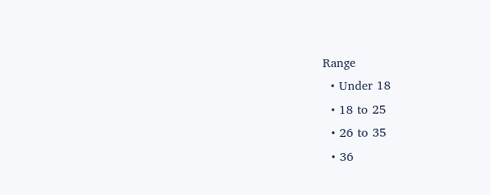Range
  • Under 18
  • 18 to 25
  • 26 to 35
  • 36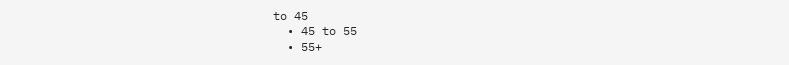to 45
  • 45 to 55
  • 55+